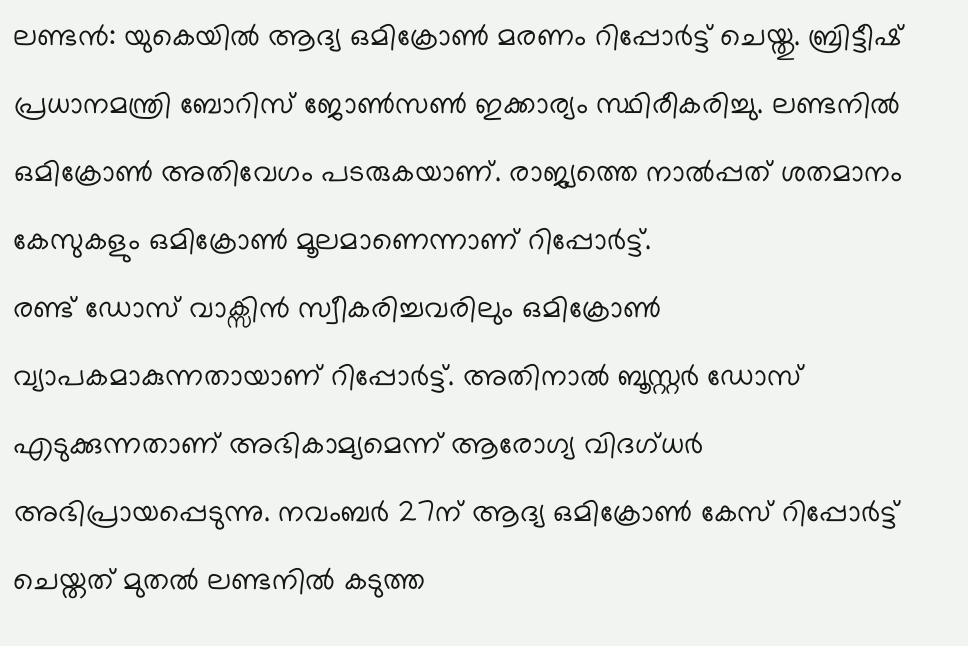ലണ്ടൻ: യുകെയിൽ ആദ്യ ഒമിക്രോൺ മരണം റിപ്പോർട്ട് ചെയ്തു. ബ്രിട്ടീഷ് പ്രധാനമന്ത്രി ബോറിസ് ജോൺസൺ ഇക്കാര്യം സ്ഥിരീകരിച്ചു. ലണ്ടനിൽ ഒമിക്രോൺ അതിവേഗം പടരുകയാണ്. രാജ്യത്തെ നാൽപ്പത് ശതമാനം കേസുകളും ഒമിക്രോൺ മൂലമാണെന്നാണ് റിപ്പോർട്ട്.
രണ്ട് ഡോസ് വാക്സിൻ സ്വീകരിച്ചവരിലും ഒമിക്രോൺ വ്യാപകമാകുന്നതായാണ് റിപ്പോർട്ട്. അതിനാൽ ബൂസ്റ്റർ ഡോസ് എടുക്കുന്നതാണ് അഭികാമ്യമെന്ന് ആരോഗ്യ വിദഗ്ധർ അഭിപ്രായപ്പെടുന്നു. നവംബർ 27ന് ആദ്യ ഒമിക്രോൺ കേസ് റിപ്പോർട്ട് ചെയ്തത് മുതൽ ലണ്ടനിൽ കടുത്ത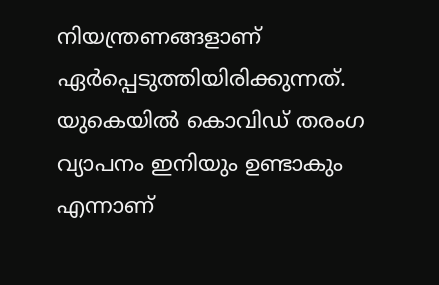നിയന്ത്രണങ്ങളാണ് ഏർപ്പെടുത്തിയിരിക്കുന്നത്. യുകെയിൽ കൊവിഡ് തരംഗ വ്യാപനം ഇനിയും ഉണ്ടാകും എന്നാണ്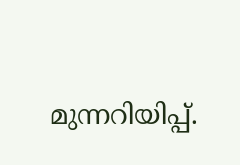മുന്നറിയിപ്പ്.